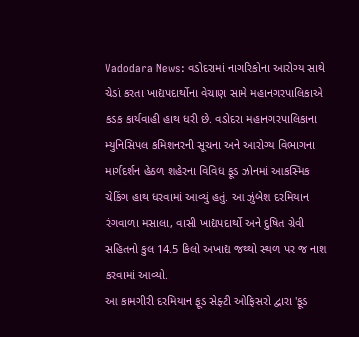Vadodara News: વડોદરામાં નાગરિકોના આરોગ્ય સાથે ચેડાં કરતા ખાદ્યપદાર્થોના વેચાણ સામે મહાનગરપાલિકાએ કડક કાર્યવાહી હાથ ધરી છે. વડોદરા મહાનગરપાલિકાના મ્યુનિસિપલ કમિશનરની સૂચના અને આરોગ્ય વિભાગના માર્ગદર્શન હેઠળ શહેરના વિવિધ ફૂડ ઝોનમાં આકસ્મિક ચેકિંગ હાથ ધરવામાં આવ્યું હતું. આ ઝુંબેશ દરમિયાન રંગવાળા મસાલા, વાસી ખાદ્યપદાર્થો અને દુષિત ગ્રેવી સહિતનો કુલ 14.5 કિલો અખાદ્ય જથ્થો સ્થળ પર જ નાશ કરવામાં આવ્યો.
આ કામગીરી દરમિયાન ફૂડ સેફ્ટી ઓફિસરો દ્વારા 'ફૂડ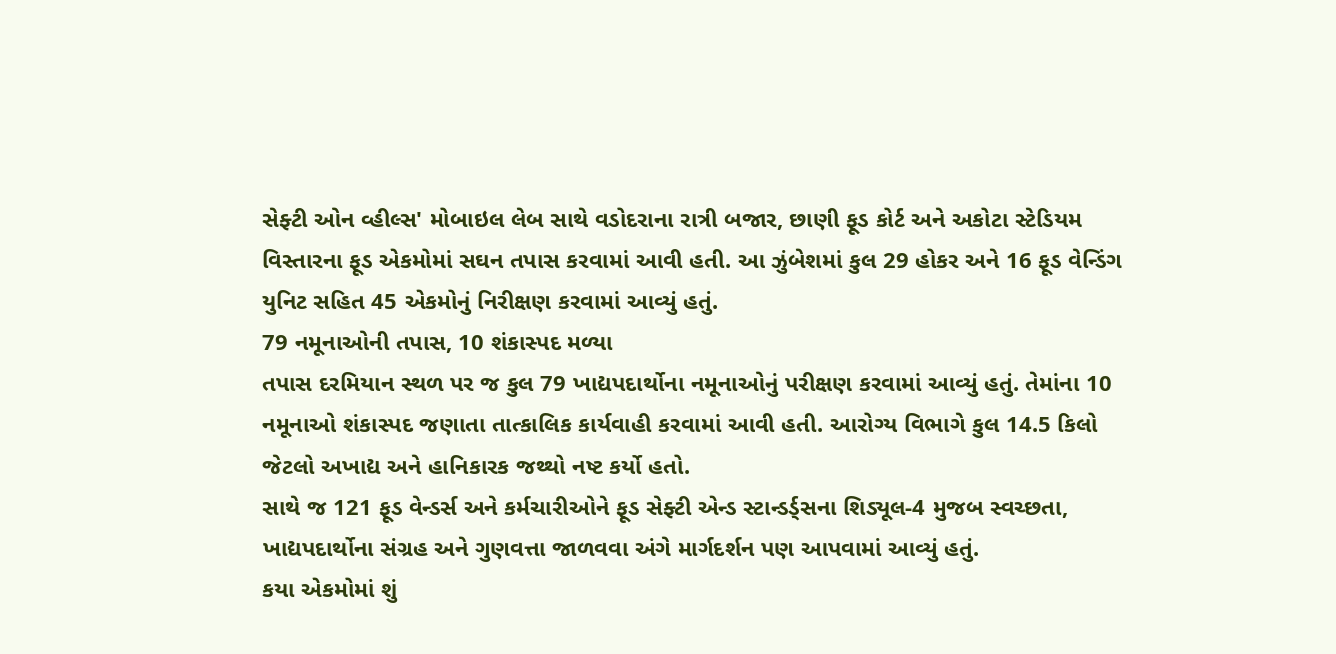સેફ્ટી ઓન વ્હીલ્સ' મોબાઇલ લેબ સાથે વડોદરાના રાત્રી બજાર, છાણી ફૂડ કોર્ટ અને અકોટા સ્ટેડિયમ વિસ્તારના ફૂડ એકમોમાં સઘન તપાસ કરવામાં આવી હતી. આ ઝુંબેશમાં કુલ 29 હોકર અને 16 ફૂડ વેન્ડિંગ યુનિટ સહિત 45 એકમોનું નિરીક્ષણ કરવામાં આવ્યું હતું.
79 નમૂનાઓની તપાસ, 10 શંકાસ્પદ મળ્યા
તપાસ દરમિયાન સ્થળ પર જ કુલ 79 ખાદ્યપદાર્થોના નમૂનાઓનું પરીક્ષણ કરવામાં આવ્યું હતું. તેમાંના 10 નમૂનાઓ શંકાસ્પદ જણાતા તાત્કાલિક કાર્યવાહી કરવામાં આવી હતી. આરોગ્ય વિભાગે કુલ 14.5 કિલો જેટલો અખાદ્ય અને હાનિકારક જથ્થો નષ્ટ કર્યો હતો.
સાથે જ 121 ફૂડ વેન્ડર્સ અને કર્મચારીઓને ફૂડ સેફ્ટી એન્ડ સ્ટાન્ડર્ડ્સના શિડ્યૂલ-4 મુજબ સ્વચ્છતા, ખાદ્યપદાર્થોના સંગ્રહ અને ગુણવત્તા જાળવવા અંગે માર્ગદર્શન પણ આપવામાં આવ્યું હતું.
કયા એકમોમાં શું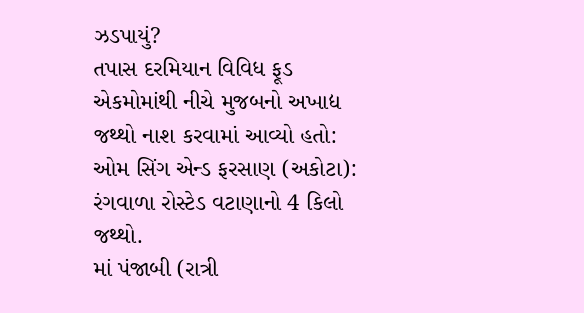ઝડપાયું?
તપાસ દરમિયાન વિવિધ ફૂડ એકમોમાંથી નીચે મુજબનો અખાદ્ય જથ્થો નાશ કરવામાં આવ્યો હતો:
ઓમ સિંગ એન્ડ ફરસાણ (અકોટા): રંગવાળા રોસ્ટેડ વટાણાનો 4 કિલો જથ્થો.
માં પંજાબી (રાત્રી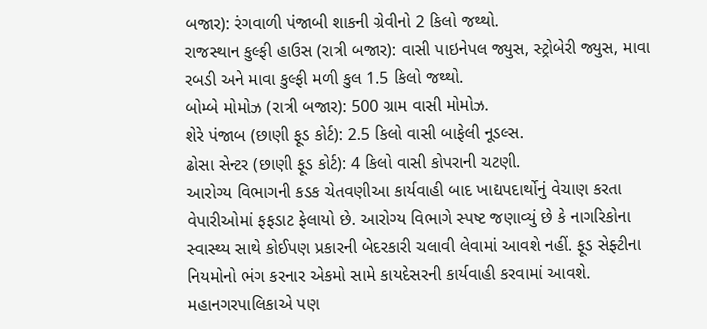બજાર): રંગવાળી પંજાબી શાકની ગ્રેવીનો 2 કિલો જથ્થો.
રાજસ્થાન કુલ્ફી હાઉસ (રાત્રી બજાર): વાસી પાઇનેપલ જ્યુસ, સ્ટ્રોબેરી જ્યુસ, માવા રબડી અને માવા કુલ્ફી મળી કુલ 1.5 કિલો જથ્થો.
બોમ્બે મોમોઝ (રાત્રી બજાર): 500 ગ્રામ વાસી મોમોઝ.
શેરે પંજાબ (છાણી ફૂડ કોર્ટ): 2.5 કિલો વાસી બાફેલી નૂડલ્સ.
ઢોસા સેન્ટર (છાણી ફૂડ કોર્ટ): 4 કિલો વાસી કોપરાની ચટણી.
આરોગ્ય વિભાગની કડક ચેતવણીઆ કાર્યવાહી બાદ ખાદ્યપદાર્થોનું વેચાણ કરતા વેપારીઓમાં ફફડાટ ફેલાયો છે. આરોગ્ય વિભાગે સ્પષ્ટ જણાવ્યું છે કે નાગરિકોના સ્વાસ્થ્ય સાથે કોઈપણ પ્રકારની બેદરકારી ચલાવી લેવામાં આવશે નહીં. ફૂડ સેફ્ટીના નિયમોનો ભંગ કરનાર એકમો સામે કાયદેસરની કાર્યવાહી કરવામાં આવશે.
મહાનગરપાલિકાએ પણ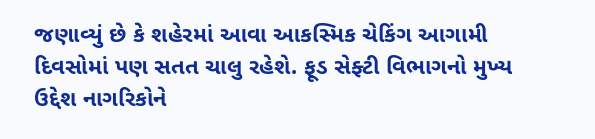જણાવ્યું છે કે શહેરમાં આવા આકસ્મિક ચેકિંગ આગામી દિવસોમાં પણ સતત ચાલુ રહેશે. ફૂડ સેફ્ટી વિભાગનો મુખ્ય ઉદ્દેશ નાગરિકોને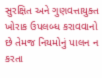સુરક્ષિત અને ગુણવત્તાયુક્ત ખોરાક ઉપલબ્ધ કરાવવાનો છે તેમજ નિયમોનું પાલન ન કરતા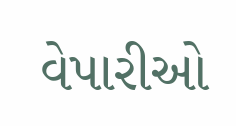વેપારીઓ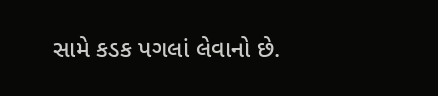સામે કડક પગલાં લેવાનો છે.